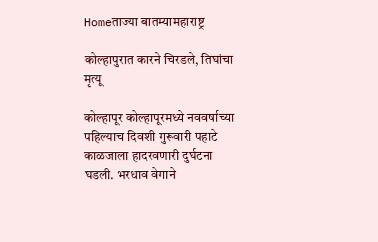Homeताज्या बातम्यामहाराष्ट्र

कोल्हापुरात कारने चिरडले, तिघांचा मृत्यू

कोल्हापूर कोल्हापूरमध्ये नववर्षाच्या पहिल्याच दिवशी गुरूवारी पहाटे काळजाला हादरवणारी दुर्घटना घडली. भरधाव वेगाने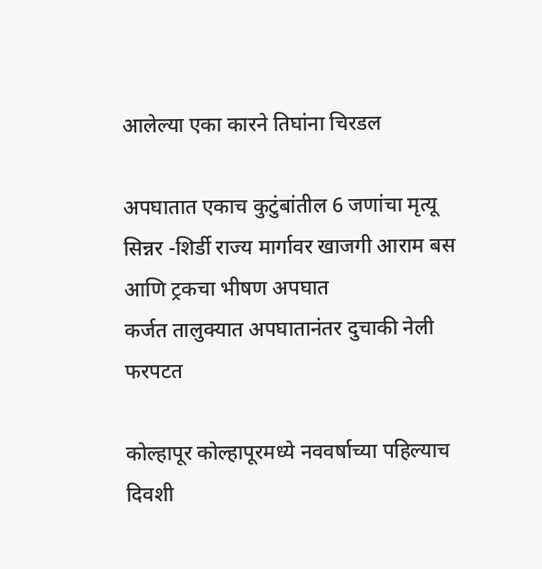आलेल्या एका कारने तिघांना चिरडल

अपघातात एकाच कुटुंबांतील 6 जणांचा मृत्यू
सिन्नर -शिर्डी राज्य मार्गावर खाजगी आराम बस आणि ट्रकचा भीषण अपघात
कर्जत तालुक्यात अपघातानंतर दुचाकी नेली फरपटत

कोल्हापूर कोल्हापूरमध्ये नववर्षाच्या पहिल्याच दिवशी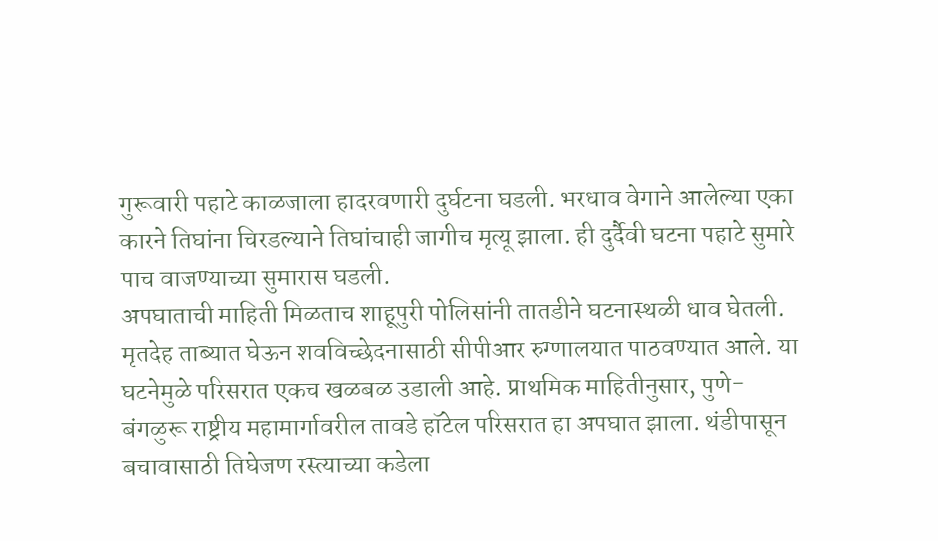गुरूवारी पहाटे काळजाला हादरवणारी दुर्घटना घडली. भरधाव वेगाने आलेल्या एका कारने तिघांना चिरडल्याने तिघांचाही जागीच मृत्यू झाला. ही दुर्दैवी घटना पहाटे सुमारे पाच वाजण्याच्या सुमारास घडली.
अपघाताची माहिती मिळताच शाहूपुरी पोलिसांनी तातडीने घटनास्थळी धाव घेतली. मृतदेह ताब्यात घेऊन शवविच्छेदनासाठी सीपीआर रुग्णालयात पाठवण्यात आले. या घटनेमुळे परिसरात एकच खळबळ उडाली आहे. प्राथमिक माहितीनुसार, पुणे-बंगळुरू राष्ट्रीय महामार्गावरील तावडे हॉटेल परिसरात हा अपघात झाला. थंडीपासून बचावासाठी तिघेजण रस्त्याच्या कडेला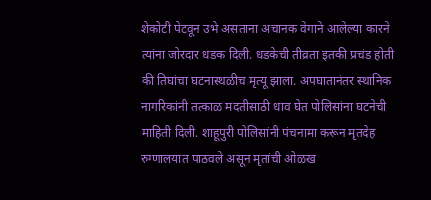शेकोटी पेटवून उभे असताना अचानक वेगाने आलेल्या कारने त्यांना जोरदार धडक दिली. धडकेची तीव्रता इतकी प्रचंड होती की तिघांचा घटनास्थळीच मृत्यू झाला. अपघातानंतर स्थानिक नागरिकांनी तत्काळ मदतीसाठी धाव घेत पोलिसांना घटनेची माहिती दिली. शाहूपुरी पोलिसांनी पंचनामा करून मृतदेह रुग्णालयात पाठवले असून मृतांची ओळख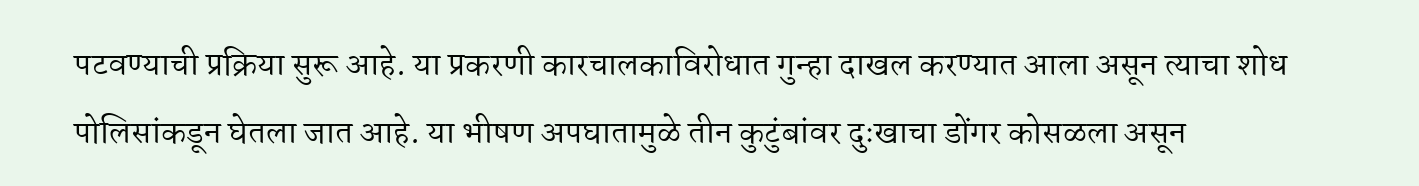पटवण्याची प्रक्रिया सुरू आहे. या प्रकरणी कारचालकाविरोधात गुन्हा दाखल करण्यात आला असून त्याचा शोध पोलिसांकडून घेतला जात आहे. या भीषण अपघातामुळे तीन कुटुंबांवर दुःखाचा डोंगर कोसळला असून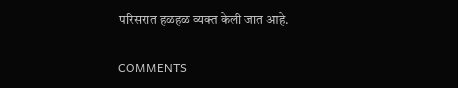परिसरात हळहळ व्यक्त केली जात आहे.

COMMENTS